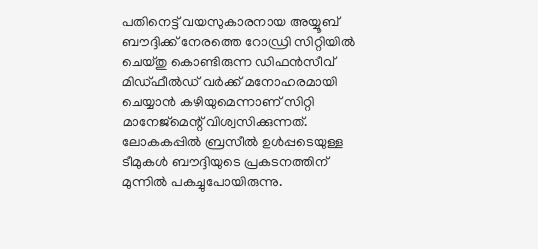പതിനെട്ട്‌ വയസുകാരനായ അയ്യൂബ്‌ ബൗദ്ദിക്ക്‌ നേരത്തെ റോഡ്രി സിറ്റിയില്‍ ചെയ്‌തു കൊണ്ടിരുന്ന ഡിഫന്‍സീവ്‌ മിഡ്‌ഫീല്‍ഡ്‌ വര്‍ക്ക്‌ മനോഹരമായി ചെയ്യാന്‍ കഴിയുമെന്നാണ്‌ സിറ്റി മാനേജ്‌മെന്റ്‌ വിശ്വസിക്കുന്നത്‌. ലോകകപ്പില്‍ ബ്രസീല്‍ ഉള്‍പ്പടെയുള്ള ടീമുകള്‍ ബൗദ്ദിയുടെ പ്രകടനത്തിന്‌ മുന്നില്‍ പകച്ചുപോയിരുന്നു.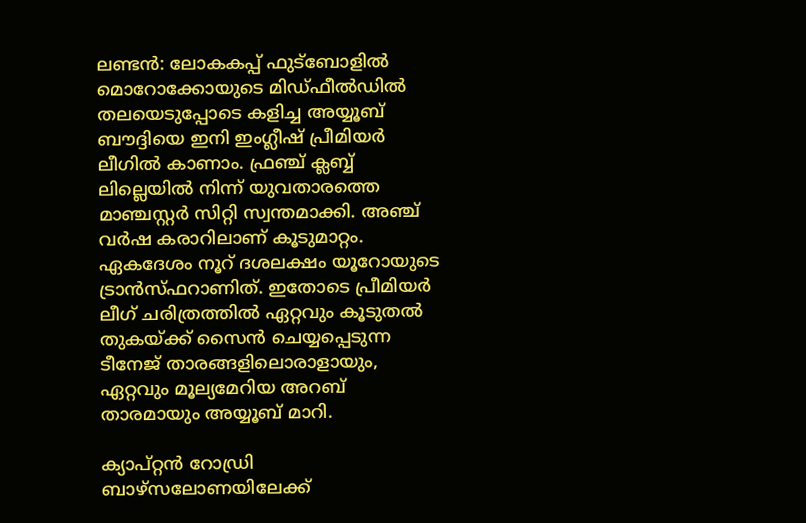ലണ്ടന്‍: ലോകകപ്പ്‌ ഫുട്‌ബോളില്‍ മൊറോക്കോയുടെ മിഡ്‌ഫീല്‍ഡില്‍ തലയെടുപ്പോടെ കളിച്ച അയ്യൂബ്‌ ബൗദ്ദിയെ ഇനി ഇംഗ്ലീഷ്‌ പ്രീമിയര്‍ ലീഗില്‍ കാണാം. ഫ്രഞ്ച്‌ ക്ലബ്ബ്‌ ലില്ലെയില്‍ നിന്ന്‌ യുവതാരത്തെ മാഞ്ചസ്റ്റര്‍ സിറ്റി സ്വന്തമാക്കി. അഞ്ച്‌ വര്‍ഷ കരാറിലാണ്‌ കൂടുമാറ്റം. ഏകദേശം നൂറ്‌ ദശലക്ഷം യൂറോയുടെ ട്രാന്‍സ്‌ഫറാണിത്‌. ഇതോടെ പ്രീമിയര്‍ ലീഗ്‌ ചരിത്രത്തില്‍ ഏറ്റവും കൂടുതല്‍ തുകയ്‌ക്ക്‌ സൈന്‍ ചെയ്യപ്പെടുന്ന ടീനേജ്‌ താരങ്ങളിലൊരാളായും, ഏറ്റവും മൂല്യമേറിയ അറബ്‌ താരമായും അയ്യൂബ്‌ മാറി.

ക്യാപ്‌റ്റന്‍ റോഡ്രി ബാഴ്‌സലോണയിലേക്ക്‌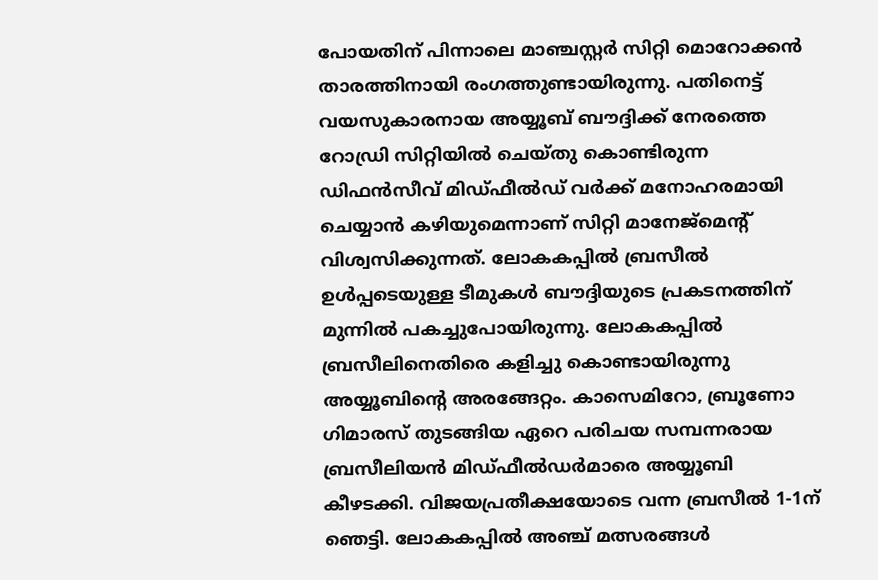പോയതിന്‌ പിന്നാലെ മാഞ്ചസ്റ്റര്‍ സിറ്റി മൊറോക്കന്‍ താരത്തിനായി രംഗത്തുണ്ടായിരുന്നു. പതിനെട്ട്‌ വയസുകാരനായ അയ്യൂബ്‌ ബൗദ്ദിക്ക്‌ നേരത്തെ റോഡ്രി സിറ്റിയില്‍ ചെയ്‌തു കൊണ്ടിരുന്ന ഡിഫന്‍സീവ്‌ മിഡ്‌ഫീല്‍ഡ്‌ വര്‍ക്ക്‌ മനോഹരമായി ചെയ്യാന്‍ കഴിയുമെന്നാണ്‌ സിറ്റി മാനേജ്‌മെന്റ്‌ വിശ്വസിക്കുന്നത്‌. ലോകകപ്പില്‍ ബ്രസീല്‍ ഉള്‍പ്പടെയുള്ള ടീമുകള്‍ ബൗദ്ദിയുടെ പ്രകടനത്തിന്‌ മുന്നില്‍ പകച്ചുപോയിരുന്നു. ലോകകപ്പില്‍ ബ്രസീലിനെതിരെ കളിച്ചു കൊണ്ടായിരുന്നു അയ്യൂബിന്റെ അരങ്ങേറ്റം. കാസെമിറോ, ബ്രൂണോ ഗിമാരസ്‌ തുടങ്ങിയ ഏറെ പരിചയ സമ്പന്നരായ ബ്രസീലിയന്‍ മിഡ്‌ഫീല്‍ഡര്‍മാരെ അയ്യൂബി കീഴടക്കി. വിജയപ്രതീക്ഷയോടെ വന്ന ബ്രസീല്‍ 1-1ന്‌ ഞെട്ടി. ലോകകപ്പില്‍ അഞ്ച്‌ മത്സരങ്ങള്‍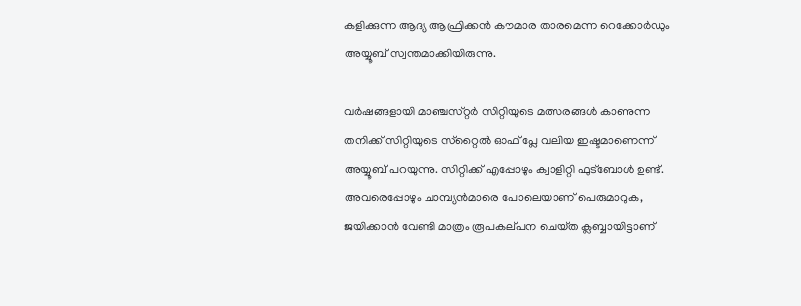കളിക്കുന്ന ആദ്യ ആഫ്രിക്കന്‍ കൗമാര താരമെന്ന റെക്കോര്‍ഡും അയ്യൂബ്‌ സ്വന്തമാക്കിയിരുന്നു.

വര്‍ഷങ്ങളായി മാഞ്ചസ്‌റ്റര്‍ സിറ്റിയുടെ മത്സരങ്ങള്‍ കാണുന്ന തനിക്ക്‌ സിറ്റിയുടെ സ്‌റ്റൈല്‍ ഓഫ്‌ പ്ലേ വലിയ ഇഷ്ടമാണെന്ന്‌ അയ്യൂബ്‌ പറയുന്നു. സിറ്റിക്ക്‌ എപ്പോഴും ക്വാളിറ്റി ഫുട്‌ബോള്‍ ഉണ്ട്‌. അവരെപ്പോഴും ചാമ്പ്യന്‍മാരെ പോലെയാണ്‌ പെരുമാറുക, ജയിക്കാന്‍ വേണ്ടി മാത്രം രൂപകല്‌പന ചെയ്‌ത ക്ലബ്ബായിട്ടാണ്‌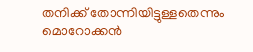തനിക്ക്‌ തോന്നിയിട്ടുള്ളതെന്നും മൊറോക്കന്‍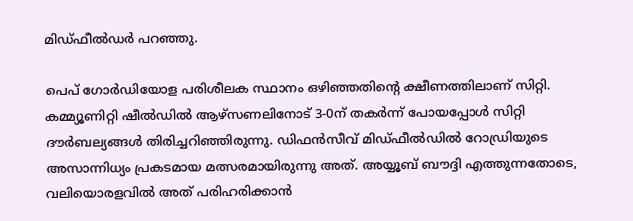മിഡ്‌ഫീല്‍ഡര്‍ പറഞ്ഞു.

പെപ്‌ ഗോര്‍ഡിയോള പരിശീലക സ്ഥാനം ഒഴിഞ്ഞതിന്റെ ക്ഷീണത്തിലാണ്‌ സിറ്റി. കമ്മ്യൂണിറ്റി ഷീല്‍ഡില്‍ ആഴ്‌സണലിനോട്‌ 3-0ന്‌ തകര്‍ന്ന്‌ പോയപ്പോള്‍ സിറ്റി ദൗര്‍ബല്യങ്ങള്‍ തിരിച്ചറിഞ്ഞിരുന്നു. ഡിഫന്‍സീവ്‌ മിഡ്‌ഫീല്‍ഡില്‍ റോഡ്രിയുടെ അസാന്നിധ്യം പ്രകടമായ മത്സരമായിരുന്നു അത്‌. അയ്യൂബ്‌ ബൗദ്ദി എത്തുന്നതോടെ, വലിയൊരളവില്‍ അത്‌ പരിഹരിക്കാന്‍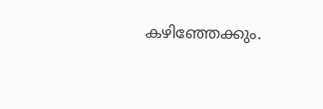കഴിഞ്ഞേക്കും.